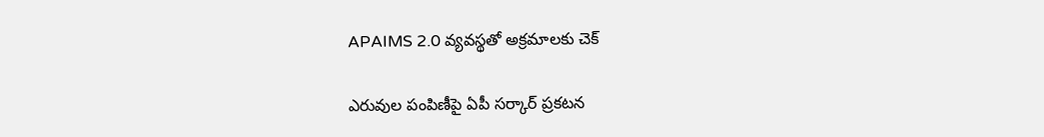APAIMS 2.0 వ్యవస్థతో అక్ర‌మాల‌కు చెక్

ఎరువుల పంపిణీపై ఏపీ స‌ర్కార్ ప్ర‌క‌ట‌న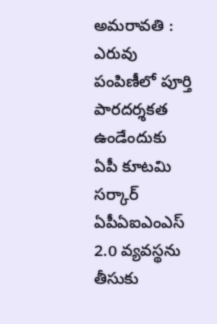అమ‌రావ‌తి : ఎరువు పంపిణీలో పూర్తి పార‌ద‌ర్శ‌క‌త ఉండేందుకు ఏపీ కూట‌మి స‌ర్కార్ ఏపీఏఐఎంఎస్ 2.0 వ్య‌వ‌స్థ‌ను తీసుకు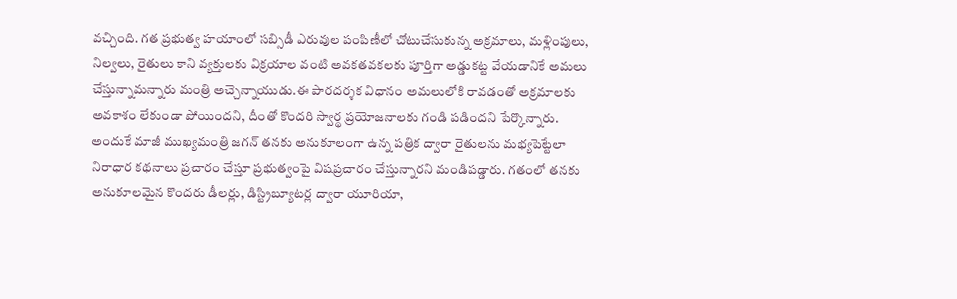వ‌చ్చింది. గత ప్రభుత్వ హయాంలో సబ్సిడీ ఎరువుల పంపిణీలో చోటుచేసుకున్న అక్రమాలు, మళ్లింపులు, నిల్వలు, రైతులు కాని వ్యక్తులకు విక్రయాల వంటి అవకతవకలకు పూర్తిగా అడ్డుకట్ట వేయడానికే అమ‌లు చేస్తున్నామ‌న్నారు మంత్రి అచ్చెన్నాయుడు.ఈ పారదర్శక విధానం అమలులోకి రావడంతో అక్రమాలకు అవకాశం లేకుండా పోయిందని, దీంతో కొందరి స్వార్థ ప్రయోజనాలకు గండి పడిందని పేర్కొన్నారు. అందుకే మాజీ ముఖ్యమంత్రి జగన్ తనకు అనుకూలంగా ఉన్న పత్రిక ద్వారా రైతులను మభ్యపెట్టేలా నిరాధార కథనాలు ప్రచారం చేస్తూ ప్రభుత్వంపై విషప్రచారం చేస్తున్నారని మండిపడ్డారు. గతంలో తనకు అనుకూలమైన కొందరు డీలర్లు, డిస్ట్రిబ్యూటర్ల ద్వారా యూరియా,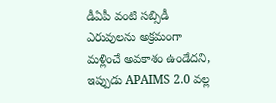డీఏపీ వంటి సబ్సిడీ ఎరువులను అక్రమంగా మళ్లించే అవకాశం ఉండేదని, ఇప్పుడు APAIMS 2.0 వల్ల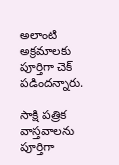అలాంటి అక్రమాలకు పూర్తిగా చెక్ పడిందన్నారు.

సాక్షి పత్రిక వాస్తవాలను పూర్తిగా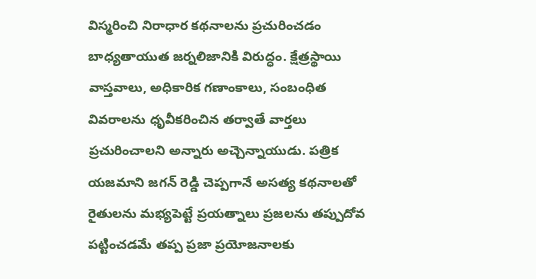విస్మరించి నిరాధార కథనాలను ప్రచురించడం బాధ్యతాయుత జర్నలిజానికి విరుద్ధం. క్షేత్రస్థాయి వాస్తవాలు, అధికారిక గణాంకాలు, సంబంధిత వివరాలను ధృవీకరించిన తర్వాతే వార్తలు ప్రచురించాలని అన్నారు అచ్చెన్నాయుడు. పత్రిక యజమాని జగన్ రెడ్డి చెప్పగానే అసత్య కథనాలతో రైతులను మభ్యపెట్టే ప్రయత్నాలు ప్రజలను తప్పుదోవ పట్టించడమే తప్ప ప్రజా ప్రయోజనాలకు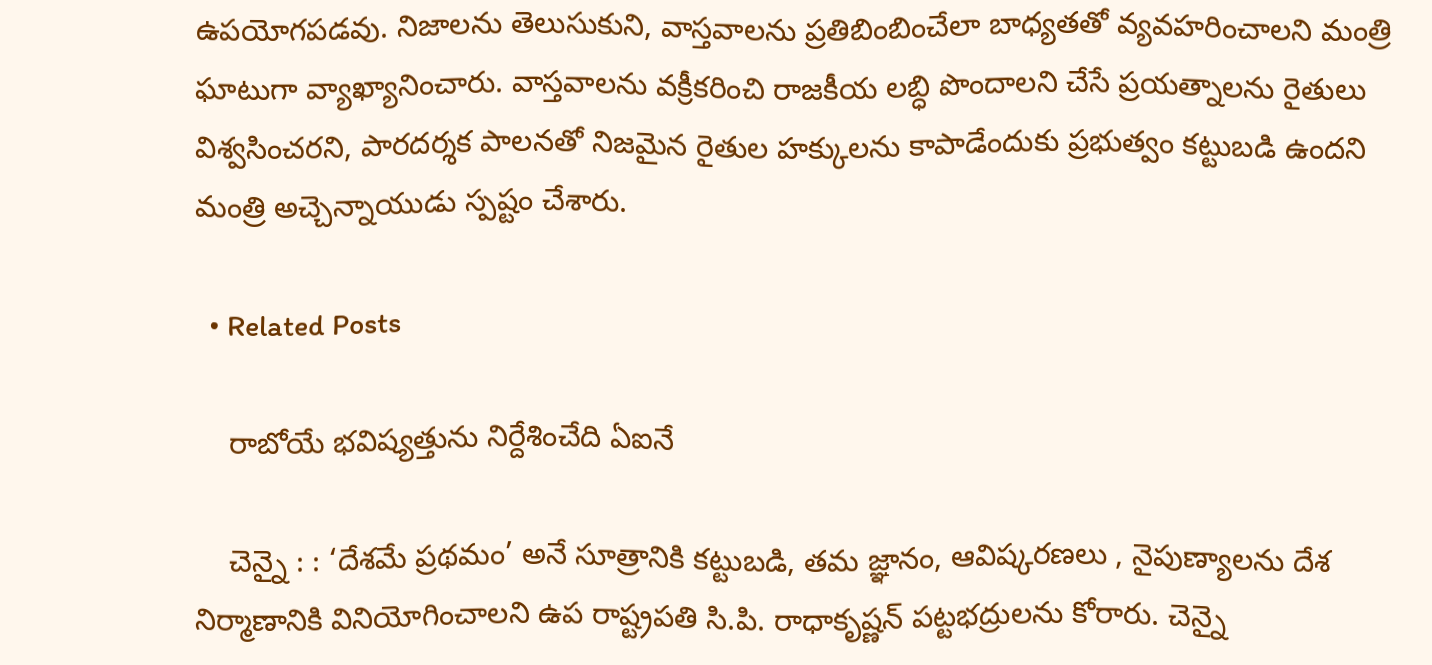ఉపయోగపడవు. నిజాలను తెలుసుకుని, వాస్తవాలను ప్రతిబింబించేలా బాధ్యతతో వ్యవహరించాలని మంత్రి ఘాటుగా వ్యాఖ్యానించారు. వాస్తవాలను వక్రీకరించి రాజకీయ లబ్ధి పొందాలని చేసే ప్రయత్నాలను రైతులు విశ్వసించరని, పారదర్శక పాలనతో నిజమైన రైతుల హక్కులను కాపాడేందుకు ప్రభుత్వం కట్టుబడి ఉందని మంత్రి అచ్చెన్నాయుడు స్పష్టం చేశారు.

  • Related Posts

    రాబోయే భ‌విష్య‌త్తును నిర్దేశించేది ఏఐనే

    చెన్నై : : ‘దేశమే ప్రథమం’ అనే సూత్రానికి కట్టుబడి, తమ జ్ఞానం, ఆవిష్కరణలు , నైపుణ్యాలను దేశ నిర్మాణానికి వినియోగించాలని ఉప రాష్ట్రపతి సి.పి. రాధాకృష్ణన్ పట్టభద్రులను కోరారు. చెన్నై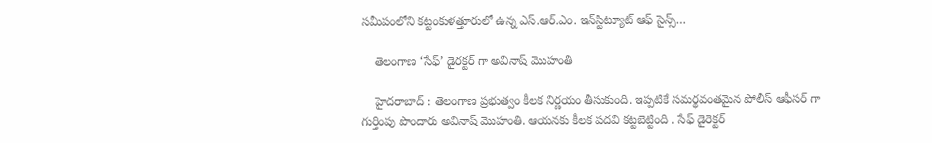సమీపంలోని కట్టంకుళత్తూరులో ఉన్న ఎస్.ఆర్.ఎం. ఇన్‌స్టిట్యూట్ ఆఫ్ సైన్స్…

    తెలంగాణ ‘సేఫ్’ డైర‌క్ట‌ర్ గా అవినాష్ మొహంతి

    హైద‌రాబాద్ : తెలంగాణ ప్ర‌భుత్వం కీల‌క నిర్ణ‌యం తీసుకుంది. ఇప్ప‌టికే స‌మ‌ర్థ‌వంత‌మైన పోలీస్ ఆఫీస‌ర్ గా గుర్తింపు పొందారు అవినాష్ మొహంతి. ఆయ‌న‌కు కీల‌క ప‌ద‌వి క‌ట్ట‌బెట్టింది . సేఫ్ డైరెక్ట‌ర్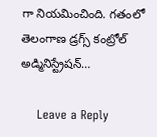గా నియ‌మించింది. గతంలో తెలంగాణ డ్రగ్స్ కంట్రోల్ అడ్మినిస్ట్రేషన్…

    Leave a Reply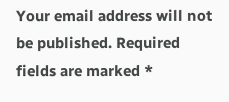Your email address will not be published. Required fields are marked *